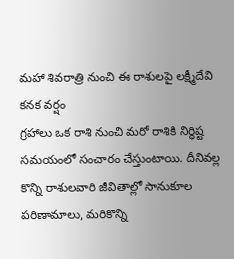మహా శివరాత్రి నుంచి ఈ రాశులపై లక్ష్మీదేవి కనక వర్షం
గ్రహాలు ఒక రాశి నుంచి మరో రాశికి నిర్ధిష్ట సమయంలో సంచారం చేస్తుంటాయి. దీనివల్ల కొన్ని రాశులవారి జీవితాల్లో సానుకూల పరిణామాలు, మరికొన్ని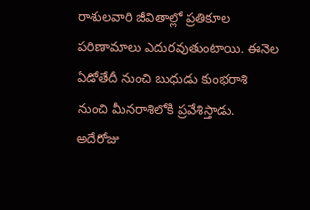రాశులవారి జీవితాల్లో ప్రతికూల పరిణామాలు ఎదురవుతుంటాయి. ఈనెల ఏడోతేదీ నుంచి బుధుడు కుంభరాశి నుంచి మీనరాశిలోకి ప్రవేశిస్తాడు. అదేరోజు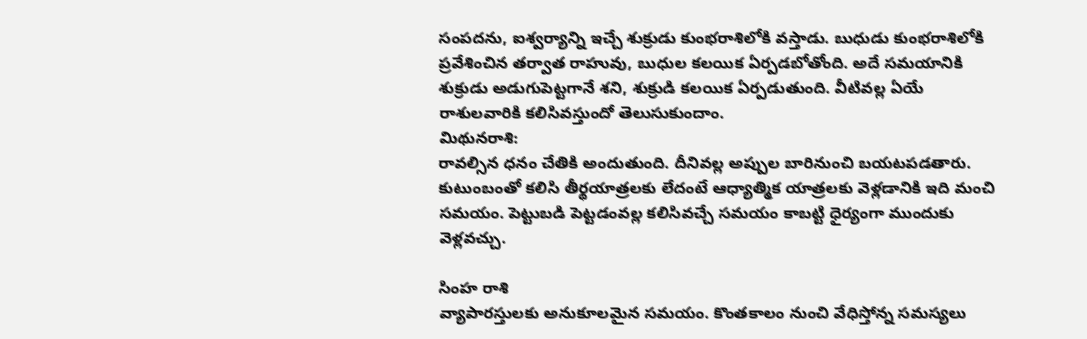సంపదను, ఐశ్వర్యాన్ని ఇచ్చే శుక్రుడు కుంభరాశిలోకి వస్తాడు. బుధుడు కుంభరాశిలోకి ప్రవేశించిన తర్వాత రాహువు, బుధుల కలయిక ఏర్పడబోతోంది. అదే సమయానికి శుక్రుడు అడుగుపెట్టగానే శని, శుక్రుడి కలయిక ఏర్పడుతుంది. వీటివల్ల ఏయే రాశులవారికి కలిసివస్తుందో తెలుసుకుందాం.
మిథునరాశి:
రావల్సిన ధనం చేతికి అందుతుంది. దీనివల్ల అప్పుల బారినుంచి బయటపడతారు. కుటుంబంతో కలిసి తీర్థయాత్రలకు లేదంటే ఆధ్యాత్మిక యాత్రలకు వెళ్లడానికి ఇది మంచి సమయం. పెట్టుబడి పెట్టడంవల్ల కలిసివచ్చే సమయం కాబట్టి ధైర్యంగా ముందుకు వెళ్లవచ్చు.

సింహ రాశి
వ్యాపారస్తులకు అనుకూలమైన సమయం. కొంతకాలం నుంచి వేధిస్తోన్న సమస్యలు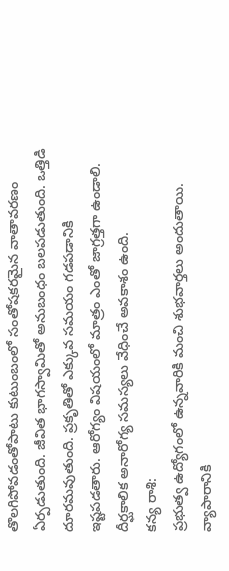తొలగిపోవడంతోపాటు కుటుంబంలో సంతోషకరమైన వాతావరణం ఏర్పడుతుంది. జీవిత భాగస్వామితో అనుబంధం బలపడుతుంది. ఒత్తిడి దూరమవుతుంది. ప్రకృతితో ఎక్కువ సమయం గడపడానికి ఇష్టపడతారు. ఆరోగ్యం విషయంలో మాత్రం ఎంతో జాగ్రత్తగా ఉండాలి. దీర్ఘకాలిక అనారోగ్య సమస్యలు వేధించే అవకాశం ఉంది.
కన్య రాశి:
ప్రభుత్వ ఉద్యోగంలో ఉన్నవారికి మంచి శుభవార్తలు అందుతాయి. వ్యాపారానికి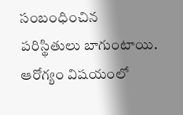సంబంధించిన పరిస్థితులు బాగుంటాయి. ఆరోగ్యం విషయంలో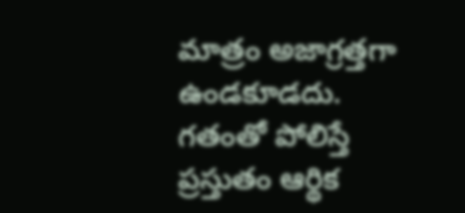మాత్రం అజాగ్రత్తగా ఉండకూడదు. గతంతో పోలిస్తే ప్రస్తుతం ఆర్థిక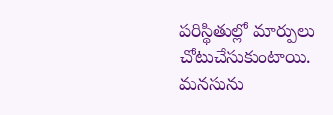పరిస్థితుల్లో మార్పులు చోటుచేసుకుంటాయి. మనసును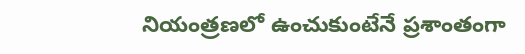నియంత్రణలో ఉంచుకుంటేనే ప్రశాంతంగా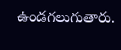ఉండగలుగుతారు.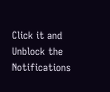Click it and Unblock the Notifications